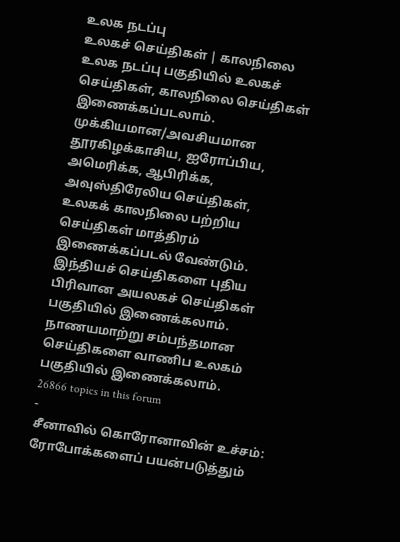உலக நடப்பு
உலகச் செய்திகள் | காலநிலை
உலக நடப்பு பகுதியில் உலகச் செய்திகள், காலநிலை செய்திகள் இணைக்கப்படலாம்.
முக்கியமான/அவசியமான தூரகிழக்காசிய, ஐரோப்பிய, அமெரிக்க, ஆபிரிக்க, அவுஸ்திரேலிய செய்திகள், உலகக் காலநிலை பற்றிய செய்திகள் மாத்திரம் இணைக்கப்படல் வேண்டும். இந்தியச் செய்திகளை புதிய பிரிவான அயலகச் செய்திகள் பகுதியில் இணைக்கலாம். நாணயமாற்று சம்பந்தமான செய்திகளை வாணிப உலகம் பகுதியில் இணைக்கலாம்.
26866 topics in this forum
-
சீனாவில் கொரோனாவின் உச்சம்: ரோபோக்களைப் பயன்படுத்தும்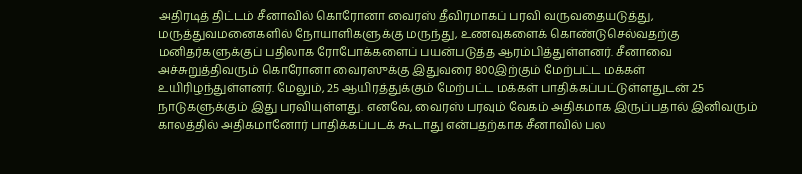அதிரடித் திட்டம் சீனாவில் கொரோனா வைரஸ் தீவிரமாகப் பரவி வருவதையடுத்து, மருத்துவமனைகளில் நோயாளிகளுக்கு மருந்து, உணவுகளைக் கொண்டுசெல்வதற்கு மனிதர்களுக்குப் பதிலாக ரோபோக்களைப் பயன்படுத்த ஆரம்பித்துள்ளனர். சீனாவை அச்சுறுத்திவரும் கொரோனா வைரஸுக்கு இதுவரை 800இற்கும் மேற்பட்ட மக்கள் உயிரிழந்துள்ளனர். மேலும், 25 ஆயிரத்துக்கும் மேற்பட்ட மக்கள் பாதிக்கப்பட்டுள்ளதுடன் 25 நாடுகளுக்கும் இது பரவியுள்ளது. எனவே, வைரஸ் பரவும் வேகம் அதிகமாக இருப்பதால் இனிவரும் காலத்தில் அதிகமானோர் பாதிக்கப்படக் கூடாது என்பதற்காக சீனாவில் பல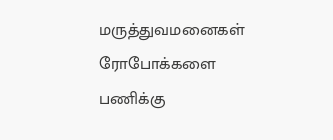மருத்துவமனைகள் ரோபோக்களை பணிக்கு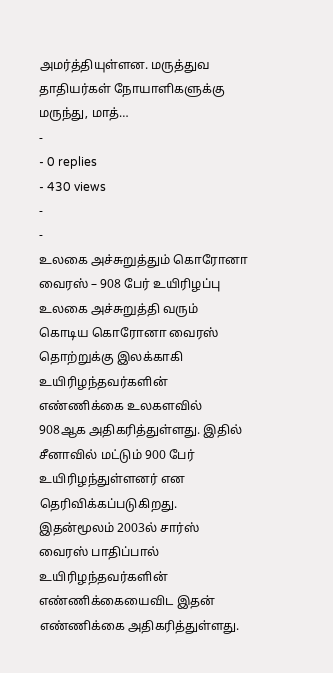அமர்த்தியுள்ளன. மருத்துவ தாதியர்கள் நோயாளிகளுக்கு மருந்து, மாத்…
-
- 0 replies
- 430 views
-
-
உலகை அச்சுறுத்தும் கொரோனா வைரஸ் – 908 பேர் உயிரிழப்பு உலகை அச்சுறுத்தி வரும் கொடிய கொரோனா வைரஸ் தொற்றுக்கு இலக்காகி உயிரிழந்தவர்களின் எண்ணிக்கை உலகளவில் 908ஆக அதிகரித்துள்ளது. இதில் சீனாவில் மட்டும் 900 பேர் உயிரிழந்துள்ளனர் என தெரிவிக்கப்படுகிறது. இதன்மூலம் 2003ல் சார்ஸ் வைரஸ் பாதிப்பால் உயிரிழந்தவர்களின் எண்ணிக்கையைவிட இதன் எண்ணிக்கை அதிகரித்துள்ளது.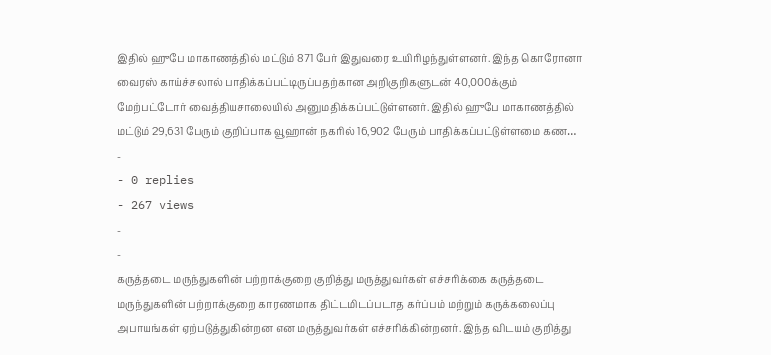இதில் ஹுபே மாகாணத்தில் மட்டும் 871 பேர் இதுவரை உயிரிழந்துள்ளனர். இந்த கொரோனா வைரஸ் காய்ச்சலால் பாதிக்கப்பட்டிருப்பதற்கான அறிகுறிகளுடன் 40,000க்கும் மேற்பட்டோர் வைத்தியசாலையில் அனுமதிக்கப்பட்டுள்ளனர். இதில் ஹுபே மாகாணத்தில் மட்டும் 29,631 பேரும் குறிப்பாக வூஹான் நகரில் 16,902 பேரும் பாதிக்கப்பட்டுள்ளமை கண…
-
- 0 replies
- 267 views
-
-
கருத்தடை மருந்துகளின் பற்றாக்குறை குறித்து மருத்துவர்கள் எச்சரிக்கை கருத்தடை மருந்துகளின் பற்றாக்குறை காரணமாக திட்டமிடப்படாத கர்ப்பம் மற்றும் கருக்கலைப்பு அபாயங்கள் ஏற்படுத்துகின்றன என மருத்துவர்கள் எச்சரிக்கின்றனர். இந்த விடயம் குறித்து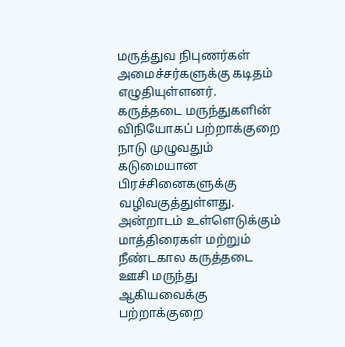மருத்துவ நிபுணர்கள் அமைச்சர்களுக்கு கடிதம் எழுதியுள்ளனர். கருத்தடை மருந்துகளின் விநியோகப் பற்றாக்குறை நாடு முழுவதும் கடுமையான பிரச்சினைகளுக்கு வழிவகுத்துள்ளது. அன்றாடம் உள்ளெடுக்கும் மாத்திரைகள் மற்றும் நீண்டகால கருத்தடை ஊசி மருந்து ஆகியவைக்கு பற்றாக்குறை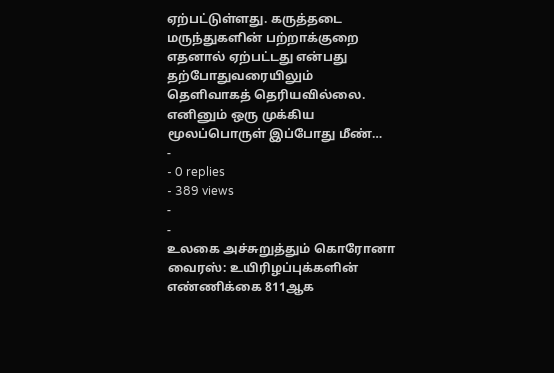ஏற்பட்டுள்ளது. கருத்தடை மருந்துகளின் பற்றாக்குறை எதனால் ஏற்பட்டது என்பது தற்போதுவரையிலும் தெளிவாகத் தெரியவில்லை. எனினும் ஒரு முக்கிய மூலப்பொருள் இப்போது மீண்…
-
- 0 replies
- 389 views
-
-
உலகை அச்சுறுத்தும் கொரோனா வைரஸ்: உயிரிழப்புக்களின் எண்ணிக்கை 811ஆக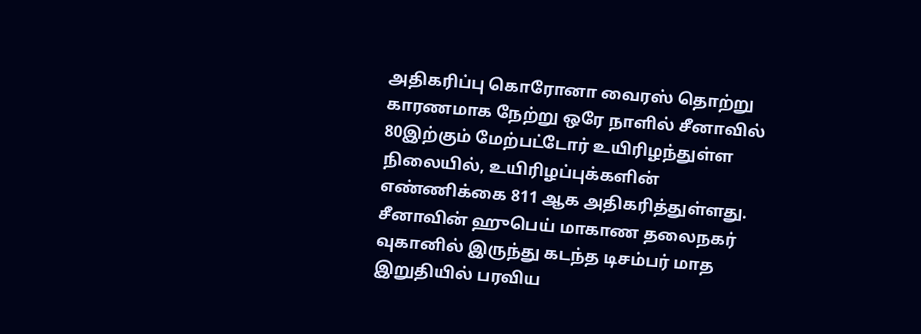அதிகரிப்பு கொரோனா வைரஸ் தொற்று காரணமாக நேற்று ஒரே நாளில் சீனாவில் 80இற்கும் மேற்பட்டோர் உயிரிழந்துள்ள நிலையில், உயிரிழப்புக்களின் எண்ணிக்கை 811 ஆக அதிகரித்துள்ளது. சீனாவின் ஹுபெய் மாகாண தலைநகர் வுகானில் இருந்து கடந்த டிசம்பர் மாத இறுதியில் பரவிய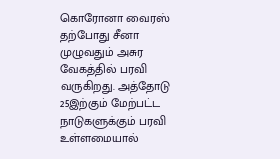கொரோனா வைரஸ் தற்போது சீனா முழுவதும் அசுர வேகத்தில் பரவி வருகிறது. அத்தோடு 25இற்கும் மேற்பட்ட நாடுகளுக்கும் பரவி உள்ளமையால்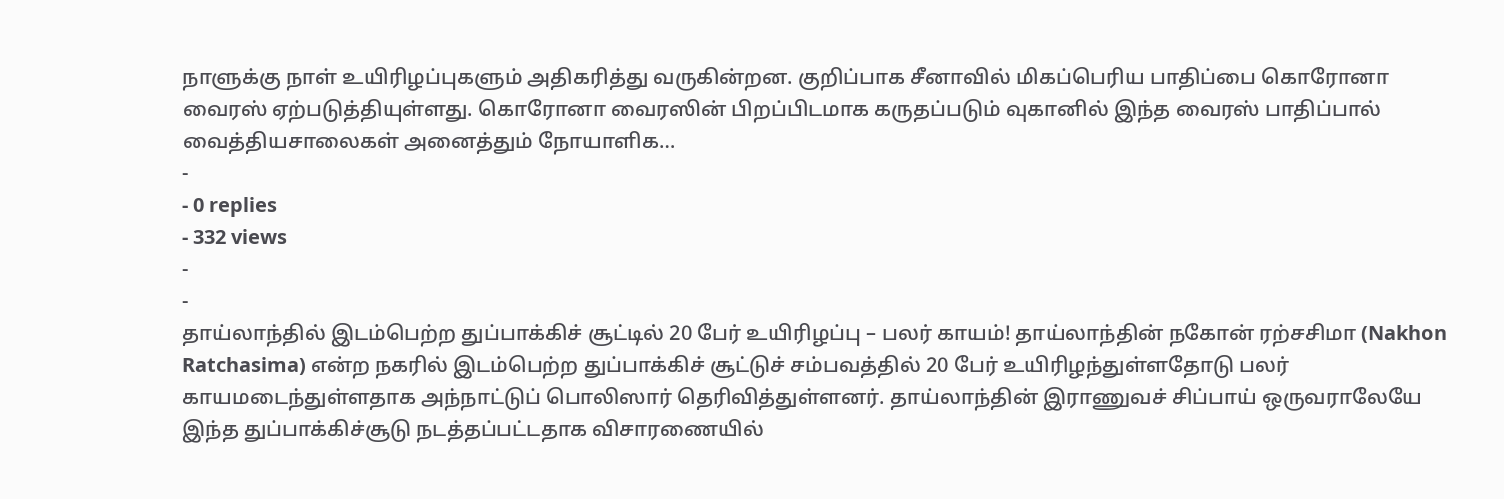நாளுக்கு நாள் உயிரிழப்புகளும் அதிகரித்து வருகின்றன. குறிப்பாக சீனாவில் மிகப்பெரிய பாதிப்பை கொரோனா வைரஸ் ஏற்படுத்தியுள்ளது. கொரோனா வைரஸின் பிறப்பிடமாக கருதப்படும் வுகானில் இந்த வைரஸ் பாதிப்பால் வைத்தியசாலைகள் அனைத்தும் நோயாளிக…
-
- 0 replies
- 332 views
-
-
தாய்லாந்தில் இடம்பெற்ற துப்பாக்கிச் சூட்டில் 20 பேர் உயிரிழப்பு – பலர் காயம்! தாய்லாந்தின் நகோன் ரற்சசிமா (Nakhon Ratchasima) என்ற நகரில் இடம்பெற்ற துப்பாக்கிச் சூட்டுச் சம்பவத்தில் 20 பேர் உயிரிழந்துள்ளதோடு பலர் காயமடைந்துள்ளதாக அந்நாட்டுப் பொலிஸார் தெரிவித்துள்ளனர். தாய்லாந்தின் இராணுவச் சிப்பாய் ஒருவராலேயே இந்த துப்பாக்கிச்சூடு நடத்தப்பட்டதாக விசாரணையில்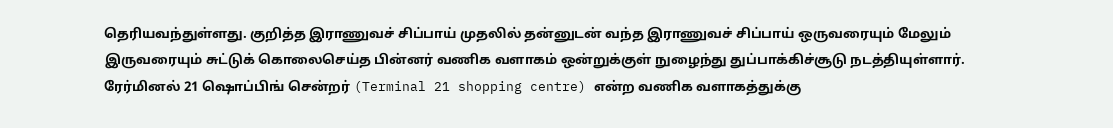தெரியவந்துள்ளது. குறித்த இராணுவச் சிப்பாய் முதலில் தன்னுடன் வந்த இராணுவச் சிப்பாய் ஒருவரையும் மேலும் இருவரையும் சுட்டுக் கொலைசெய்த பின்னர் வணிக வளாகம் ஒன்றுக்குள் நுழைந்து துப்பாக்கிச்சூடு நடத்தியுள்ளார். ரேர்மினல் 21 ஷொப்பிங் சென்றர் (Terminal 21 shopping centre) என்ற வணிக வளாகத்துக்கு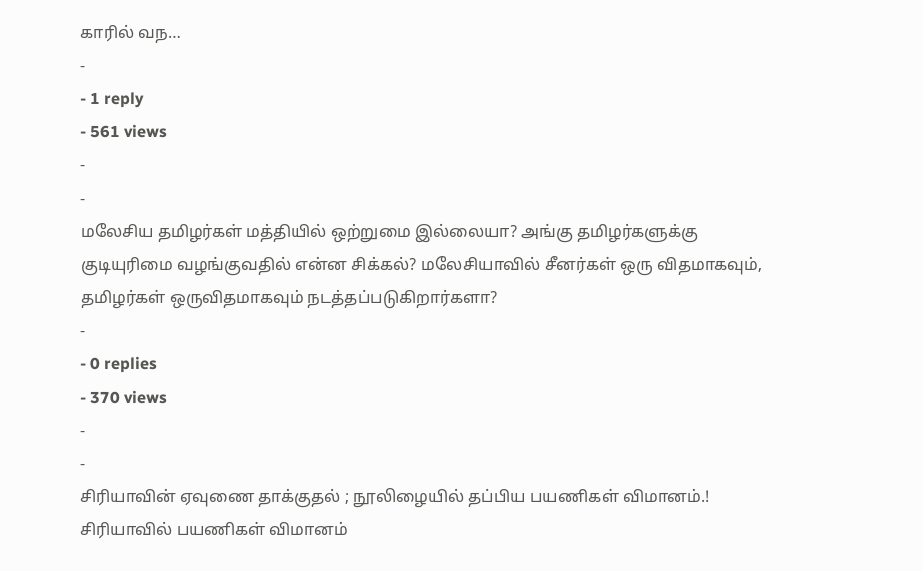காரில் வந…
-
- 1 reply
- 561 views
-
-
மலேசிய தமிழர்கள் மத்தியில் ஒற்றுமை இல்லையா? அங்கு தமிழர்களுக்கு குடியுரிமை வழங்குவதில் என்ன சிக்கல்? மலேசியாவில் சீனர்கள் ஒரு விதமாகவும், தமிழர்கள் ஒருவிதமாகவும் நடத்தப்படுகிறார்களா?
-
- 0 replies
- 370 views
-
-
சிரியாவின் ஏவுணை தாக்குதல் ; நூலிழையில் தப்பிய பயணிகள் விமானம்.! சிரியாவில் பயணிகள் விமானம்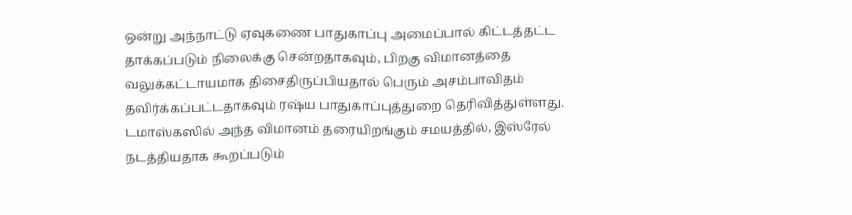ஒன்று அந்நாட்டு ஏவுகணை பாதுகாப்பு அமைப்பால் கிட்டத்தட்ட தாக்கப்படும் நிலைக்கு சென்றதாகவும், பிறகு விமானத்தை வலுக்கட்டாயமாக திசைதிருப்பியதால் பெரும் அசம்பாவிதம் தவிர்க்கப்பட்டதாகவும் ரஷ்ய பாதுகாப்புத்துறை தெரிவித்துள்ளது. டமாஸ்கஸில் அந்த விமானம் தரையிறங்கும் சமயத்தில், இஸ்ரேல் நடத்தியதாக கூறப்படும்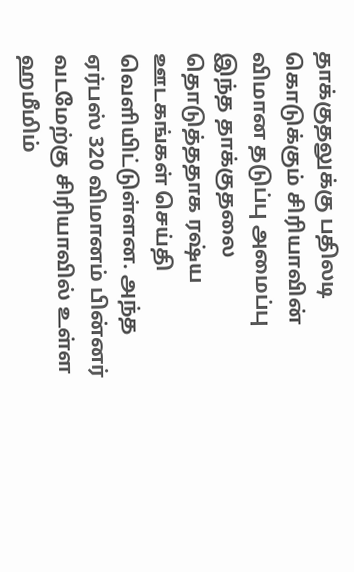தாக்குதலுக்கு பதிலடி கொடுக்கும் சிரியாவின் விமான தடுப்பு அமைப்பு இந்த தாக்குதலை தொடுத்ததாக ரஷ்ய ஊடகங்கள் செய்தி வெளியிட்டுள்ளன. அந்த ஏர்பஸ் 320 விமானம் பின்னர் வடமேற்கு சிரியாவில் உள்ள ஹமீமிம்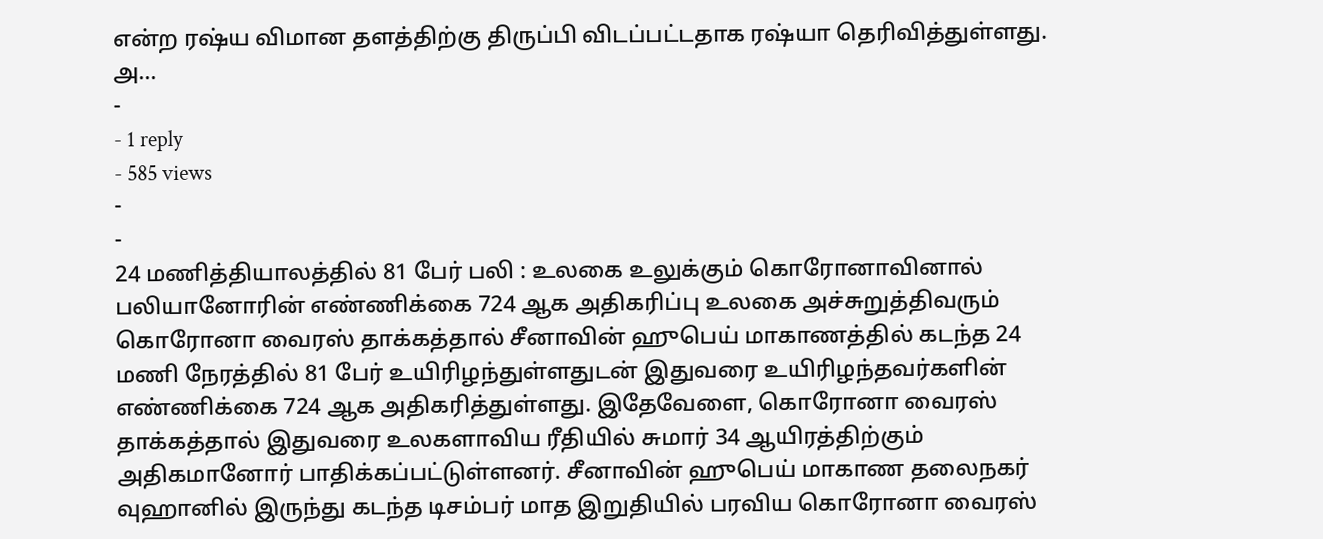என்ற ரஷ்ய விமான தளத்திற்கு திருப்பி விடப்பட்டதாக ரஷ்யா தெரிவித்துள்ளது. அ…
-
- 1 reply
- 585 views
-
-
24 மணித்தியாலத்தில் 81 பேர் பலி : உலகை உலுக்கும் கொரோனாவினால் பலியானோரின் எண்ணிக்கை 724 ஆக அதிகரிப்பு உலகை அச்சுறுத்திவரும் கொரோனா வைரஸ் தாக்கத்தால் சீனாவின் ஹுபெய் மாகாணத்தில் கடந்த 24 மணி நேரத்தில் 81 பேர் உயிரிழந்துள்ளதுடன் இதுவரை உயிரிழந்தவர்களின் எண்ணிக்கை 724 ஆக அதிகரித்துள்ளது. இதேவேளை, கொரோனா வைரஸ் தாக்கத்தால் இதுவரை உலகளாவிய ரீதியில் சுமார் 34 ஆயிரத்திற்கும் அதிகமானோர் பாதிக்கப்பட்டுள்ளனர். சீனாவின் ஹுபெய் மாகாண தலைநகர் வுஹானில் இருந்து கடந்த டிசம்பர் மாத இறுதியில் பரவிய கொரோனா வைரஸ்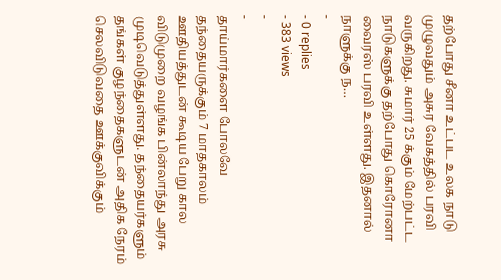தற்போது சீனா உட்பட உலக நாடு முழுவதும் அசுர வேகத்தில் பரவி வருகிறது. சுமார் 25 க்கும் மேற்பட்ட நாடுகளுக்கு தற்போது கொரோனா வைரஸ் பரவி உள்ளது. இதனால் நாளுக்கு ந…
-
- 0 replies
- 383 views
-
-
தாய்மார்களை போலவே தந்தையருக்கும் 7 மாதகாலம் ஊதியத்துடன் கூடிய பேறு கால விடுமுறை வழங்க பின்லாந்து அரசு முடிவெடுத்துள்ளது. தந்தையர்களும் தங்கள் குழந்தைகளுடன் அதிக நேரம் செலவிடுவதை ஊக்குவிக்கும்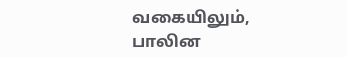வகையிலும், பாலின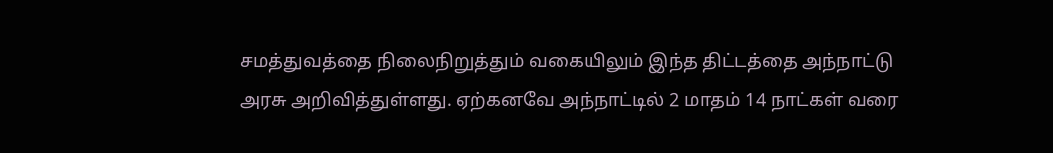சமத்துவத்தை நிலைநிறுத்தும் வகையிலும் இந்த திட்டத்தை அந்நாட்டு அரசு அறிவித்துள்ளது. ஏற்கனவே அந்நாட்டில் 2 மாதம் 14 நாட்கள் வரை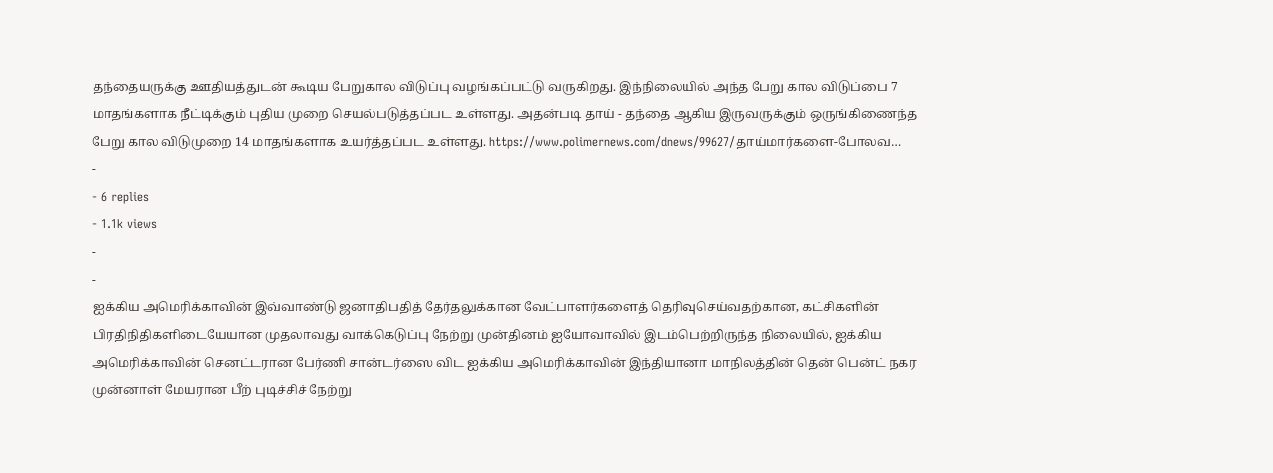தந்தையருக்கு ஊதியத்துடன் கூடிய பேறுகால விடுப்பு வழங்கப்பட்டு வருகிறது. இந்நிலையில் அந்த பேறு கால விடுப்பை 7 மாதங்களாக நீட்டிக்கும் புதிய முறை செயல்படுத்தப்பட உள்ளது. அதன்படி தாய் - தந்தை ஆகிய இருவருக்கும் ஒருங்கிணைந்த பேறு கால விடுமுறை 14 மாதங்களாக உயர்த்தப்பட உள்ளது. https://www.polimernews.com/dnews/99627/தாய்மார்களை-போலவ…
-
- 6 replies
- 1.1k views
-
-
ஐக்கிய அமெரிக்காவின் இவ்வாண்டு ஜனாதிபதித் தேர்தலுக்கான வேட்பாளர்களைத் தெரிவுசெய்வதற்கான, கட்சிகளின் பிரதிநிதிகளிடையேயான முதலாவது வாக்கெடுப்பு நேற்று முன்தினம் ஐயோவாவில் இடம்பெற்றிருந்த நிலையில், ஐக்கிய அமெரிக்காவின் செனட்டரான பேர்ணி சான்டர்ஸை விட ஐக்கிய அமெரிக்காவின் இந்தியானா மாநிலத்தின் தென் பென்ட் நகர முன்னாள் மேயரான பீற் புடிச்சிச் நேற்று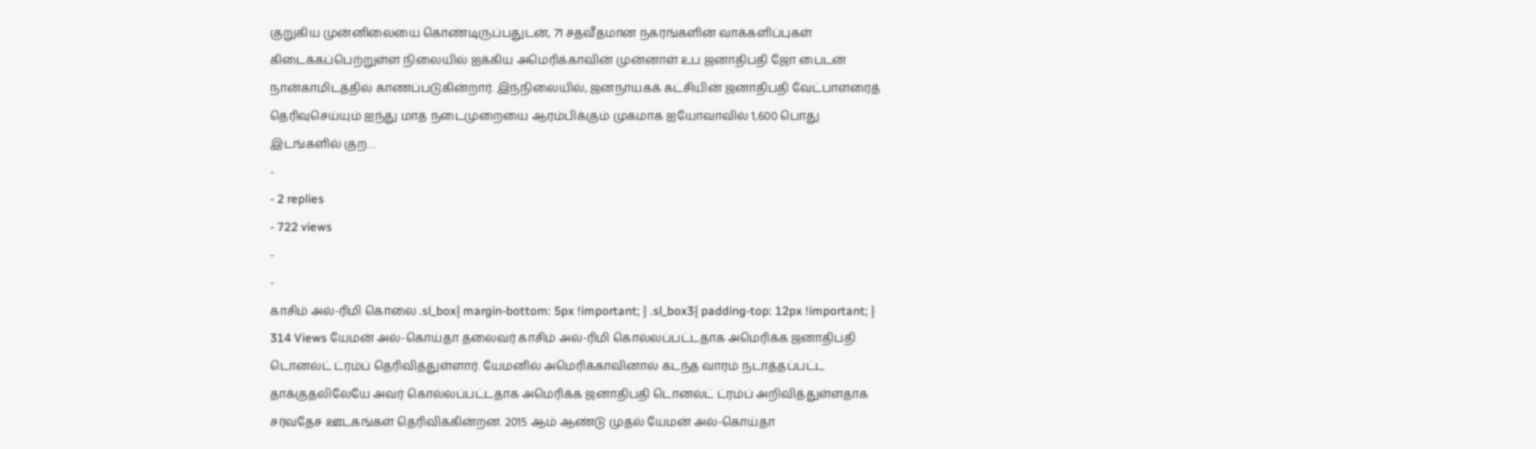குறுகிய முன்னிலையை கொண்டிருப்பதுடன், 71 சதவீதமான நகரங்களின் வாக்களிப்புகள் கிடைக்கப்பெற்றுள்ள நிலையில் ஐக்கிய அமெரிக்காவின் முன்னாள் உப ஜனாதிபதி ஜோ பைடன் நான்காமிடத்தில் காணப்படுகின்றார். இந்நிலையில், ஜனநாயகக் கட்சியின் ஜனாதிபதி வேட்பாளரைத் தெரிவுசெய்யும் ஐந்து மாத நடைமுறையை ஆரம்பிக்கும் முகமாக ஐயோவாவில் 1,600 பொது இடங்களில் குற…
-
- 2 replies
- 722 views
-
-
காசிம் அல்-ரிமி கொலை .sl_box{ margin-bottom: 5px !important; } .sl_box3{ padding-top: 12px !important; } 314 Views யேமன் அல்-கொய்தா தலைவர் காசிம் அல்-ரிமி கொல்லப்பட்டதாக அமெரிக்க ஜனாதிபதி டொனல்ட் ட்ரம்ப் தெரிவித்துள்ளார். யேமனில் அமெரிக்காவினால் கடந்த வாரம் நடாத்தப்பட்ட தாக்குதலிலேயே அவர் கொல்லப்பட்டதாக அமெரிக்க ஜனாதிபதி டொனல்ட் ட்ரம்ப் அறிவித்துள்ளதாக சர்வதேச ஊடகங்கள் தெரிவிக்கின்றன. 2015 ஆம் ஆண்டு முதல் யேமன் அல்-கொய்தா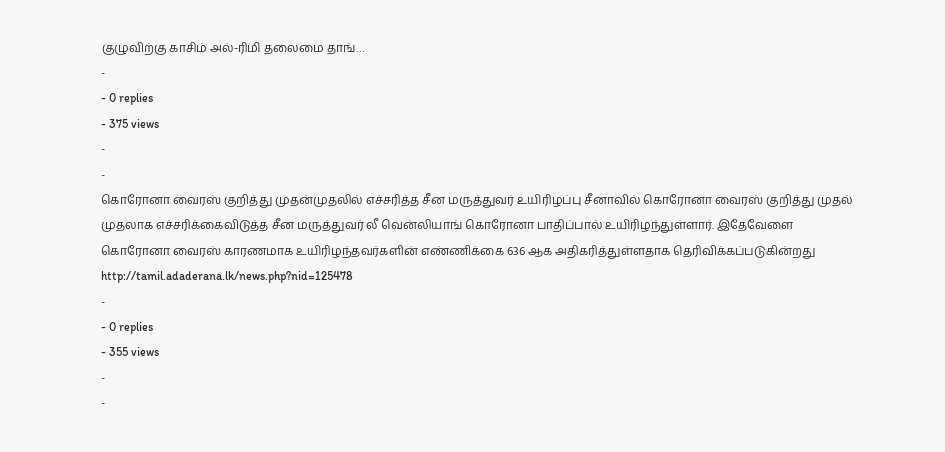குழுவிற்கு காசிம் அல்-ரிமி தலைமை தாங்…
-
- 0 replies
- 375 views
-
-
கொரோனா வைரஸ் குறித்து முதன்முதலில் எச்சரித்த சீன மருத்துவர் உயிரிழப்பு சீனாவில் கொரோனா வைரஸ் குறித்து முதல் முதலாக எச்சரிக்கைவிடுத்த சீன மருத்துவர் லீ வென்லியாங் கொரோனா பாதிப்பால் உயிரிழந்துள்ளார். இதேவேளை கொரோனா வைரஸ் காரணமாக உயிரிழந்தவர்களின் எண்ணிக்கை 636 ஆக அதிகரித்துள்ளதாக தெரிவிக்கப்படுகின்றது http://tamil.adaderana.lk/news.php?nid=125478
-
- 0 replies
- 355 views
-
-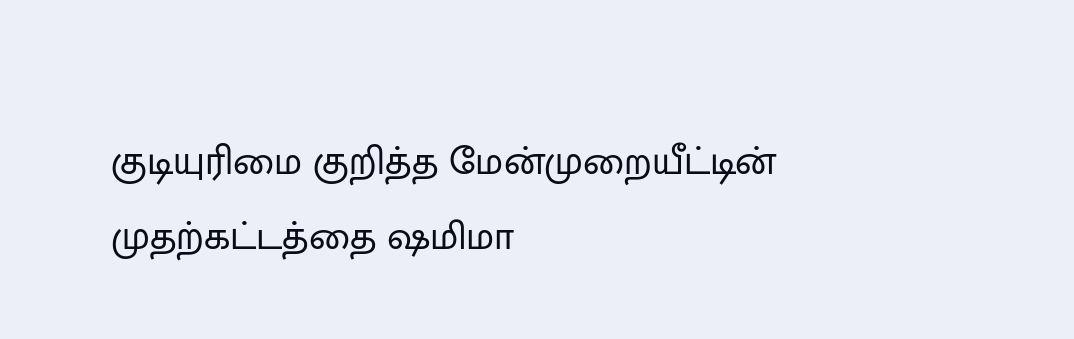குடியுரிமை குறித்த மேன்முறையீட்டின் முதற்கட்டத்தை ஷமிமா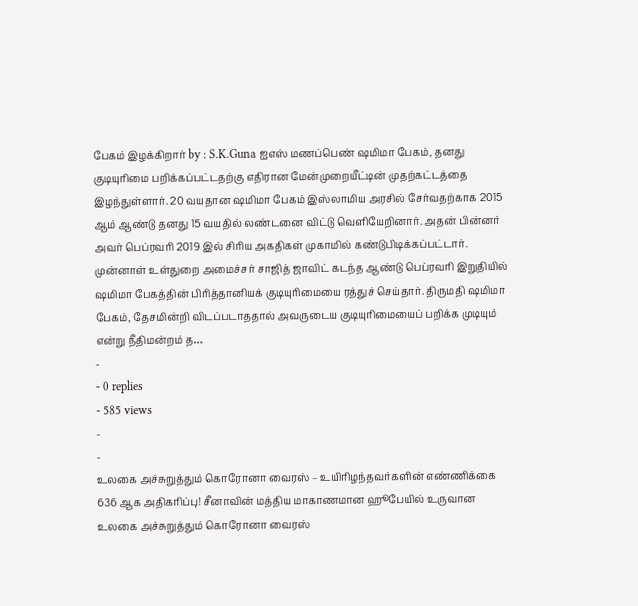பேகம் இழக்கிறார் by : S.K.Guna ஐஎஸ் மணப்பெண் ஷமிமா பேகம், தனது குடியுரிமை பறிக்கப்பட்டதற்கு எதிரான மேன்முறையீட்டின் முதற்கட்டத்தை இழந்துள்ளார். 20 வயதான ஷமிமா பேகம் இஸ்லாமிய அரசில் சேர்வதற்காக 2015 ஆம் ஆண்டு தனது 15 வயதில் லண்டனை விட்டு வெளியேறினார். அதன் பின்னர் அவர் பெப்ரவரி 2019 இல் சிரிய அகதிகள் முகாமில் கண்டுபிடிக்கப்பட்டார். முன்னாள் உள்துறை அமைச்சர் சாஜித் ஜாவிட் கடந்த ஆண்டு பெப்ரவரி இறுதியில் ஷமிமா பேகத்தின் பிரித்தானியக் குடியுரிமையை ரத்துச் செய்தார். திருமதி ஷமிமா பேகம், தேசமின்றி விடப்படாததால் அவருடைய குடியுரிமையைப் பறிக்க முடியும் என்று நீதிமன்றம் த…
-
- 0 replies
- 585 views
-
-
உலகை அச்சுறுத்தும் கொரோனா வைரஸ் – உயிரிழந்தவர்களின் எண்ணிக்கை 636 ஆக அதிகரிப்பு! சீனாவின் மத்திய மாகாணமான ஹூபேயில் உருவான உலகை அச்சுறுத்தும் கொரோனா வைரஸ்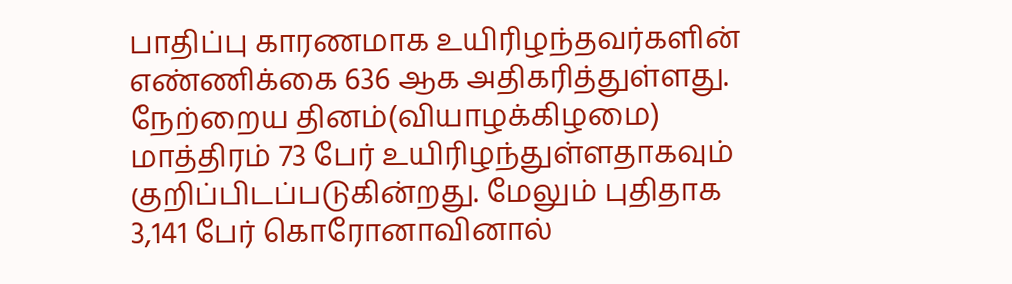பாதிப்பு காரணமாக உயிரிழந்தவர்களின் எண்ணிக்கை 636 ஆக அதிகரித்துள்ளது. நேற்றைய தினம்(வியாழக்கிழமை) மாத்திரம் 73 பேர் உயிரிழந்துள்ளதாகவும் குறிப்பிடப்படுகின்றது. மேலும் புதிதாக 3,141 பேர் கொரோனாவினால்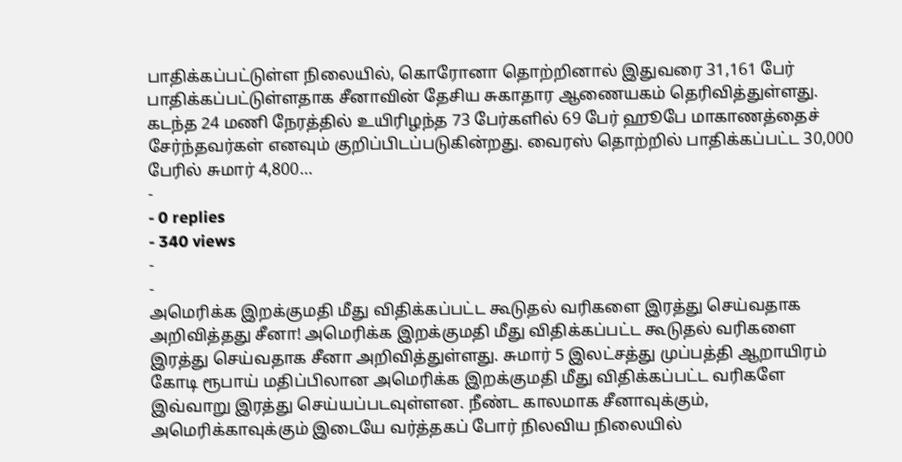பாதிக்கப்பட்டுள்ள நிலையில், கொரோனா தொற்றினால் இதுவரை 31,161 பேர் பாதிக்கப்பட்டுள்ளதாக சீனாவின் தேசிய சுகாதார ஆணையகம் தெரிவித்துள்ளது. கடந்த 24 மணி நேரத்தில் உயிரிழந்த 73 பேர்களில் 69 பேர் ஹூபே மாகாணத்தைச் சேர்ந்தவர்கள் எனவும் குறிப்பிடப்படுகின்றது. வைரஸ் தொற்றில் பாதிக்கப்பட்ட 30,000 பேரில் சுமார் 4,800…
-
- 0 replies
- 340 views
-
-
அமெரிக்க இறக்குமதி மீது விதிக்கப்பட்ட கூடுதல் வரிகளை இரத்து செய்வதாக அறிவித்தது சீனா! அமெரிக்க இறக்குமதி மீது விதிக்கப்பட்ட கூடுதல் வரிகளை இரத்து செய்வதாக சீனா அறிவித்துள்ளது. சுமார் 5 இலட்சத்து முப்பத்தி ஆறாயிரம் கோடி ரூபாய் மதிப்பிலான அமெரிக்க இறக்குமதி மீது விதிக்கப்பட்ட வரிகளே இவ்வாறு இரத்து செய்யப்படவுள்ளன. நீண்ட காலமாக சீனாவுக்கும், அமெரிக்காவுக்கும் இடையே வர்த்தகப் போர் நிலவிய நிலையில்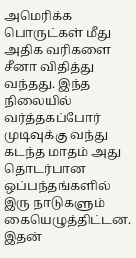அமெரிக்க பொருட்கள் மீது அதிக வரிகளை சீனா விதித்து வந்தது. இந்த நிலையில் வர்த்தகப்போர் முடிவுக்கு வந்து கடந்த மாதம் அது தொடர்பான ஒப்பந்தங்களில் இரு நாடுகளும் கையெழுத்திட்டன. இதன்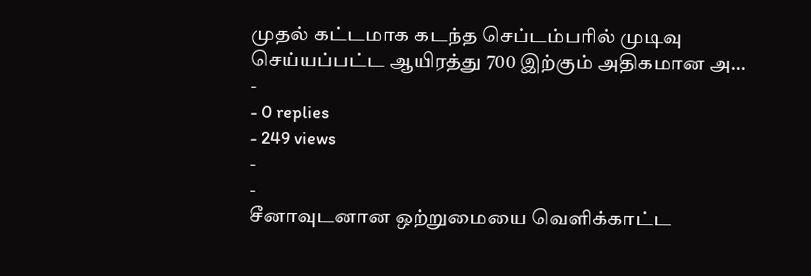முதல் கட்டமாக கடந்த செப்டம்பரில் முடிவு செய்யப்பட்ட ஆயிரத்து 700 இற்கும் அதிகமான அ…
-
- 0 replies
- 249 views
-
-
சீனாவுடனான ஒற்றுமையை வெளிக்காட்ட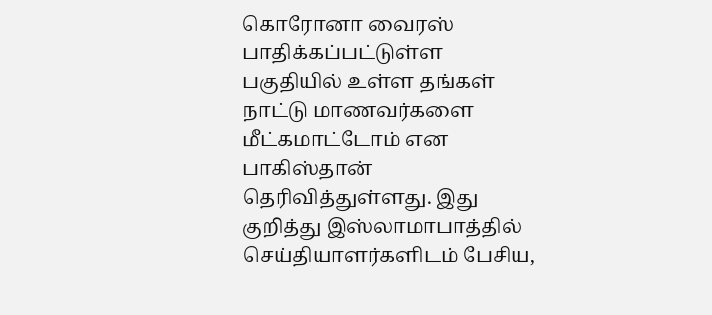கொரோனா வைரஸ் பாதிக்கப்பட்டுள்ள பகுதியில் உள்ள தங்கள் நாட்டு மாணவர்களை மீட்கமாட்டோம் என பாகிஸ்தான் தெரிவித்துள்ளது. இது குறித்து இஸ்லாமாபாத்தில் செய்தியாளர்களிடம் பேசிய,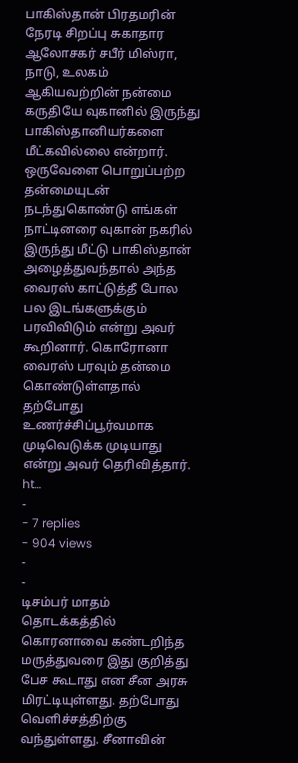பாகிஸ்தான் பிரதமரின் நேரடி சிறப்பு சுகாதார ஆலோசகர் சபீர் மிஸ்ரா, நாடு, உலகம் ஆகியவற்றின் நன்மை கருதியே வுகானில் இருந்து பாகிஸ்தானியர்களை மீட்கவில்லை என்றார். ஒருவேளை பொறுப்பற்ற தன்மையுடன் நடந்துகொண்டு எங்கள் நாட்டினரை வுகான் நகரில் இருந்து மீட்டு பாகிஸ்தான் அழைத்துவந்தால் அந்த வைரஸ் காட்டுத்தீ போல பல இடங்களுக்கும் பரவிவிடும் என்று அவர் கூறினார். கொரோனா வைரஸ் பரவும் தன்மை கொண்டுள்ளதால் தற்போது உணர்ச்சிப்பூர்வமாக முடிவெடுக்க முடியாது என்று அவர் தெரிவித்தார். ht…
-
- 7 replies
- 904 views
-
-
டிசம்பர் மாதம் தொடக்கத்தில் கொரனாவை கண்டறிந்த மருத்துவரை இது குறித்து பேச கூடாது என சீன அரசு மிரட்டியுள்ளது. தற்போது வெளிச்சத்திற்கு வந்துள்ளது. சீனாவின்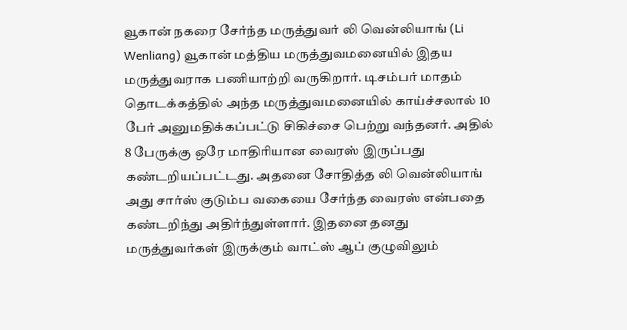வூகான் நகரை சேர்ந்த மருத்துவர் லி வென்லியாங் (Li Wenliang) வூகான் மத்திய மருத்துவமனையில் இதய மருத்துவராக பணியாற்றி வருகிறார். டிசம்பர் மாதம் தொடக்கத்தில் அந்த மருத்துவமனையில் காய்ச்சலால் 10 பேர் அனுமதிக்கப்பட்டு சிகிச்சை பெற்று வந்தனர். அதில் 8 பேருக்கு ஒரே மாதிரியான வைரஸ் இருப்பது கண்டறியப்பட்டது. அதனை சோதித்த லி வென்லியாங் அது சார்ஸ் குடும்ப வகையை சேர்ந்த வைரஸ் என்பதை கண்டறிந்து அதிர்ந்துள்ளார். இதனை தனது மருத்துவர்கள் இருக்கும் வாட்ஸ் ஆப் குழுவிலும்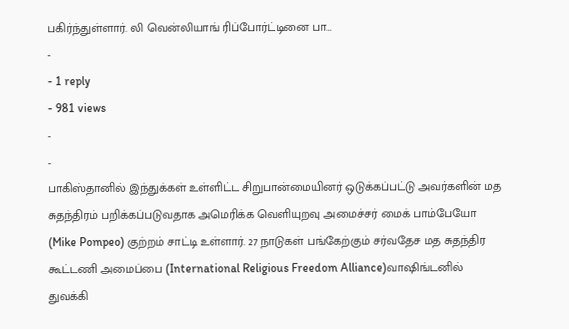பகிர்ந்துள்ளார். லி வென்லியாங் ரிப்போர்ட்டினை பா…
-
- 1 reply
- 981 views
-
-
பாகிஸ்தானில் இந்துக்கள் உள்ளிட்ட சிறுபான்மையினர் ஒடுக்கப்பட்டு அவர்களின் மத சுதந்திரம் பறிக்கப்படுவதாக அமெரிக்க வெளியுறவு அமைச்சர் மைக் பாம்பேயோ (Mike Pompeo) குற்றம் சாட்டி உள்ளார். 27 நாடுகள் பங்கேற்கும் சர்வதேச மத சுதந்திர கூட்டணி அமைப்பை (International Religious Freedom Alliance)வாஷிங்டனில் துவக்கி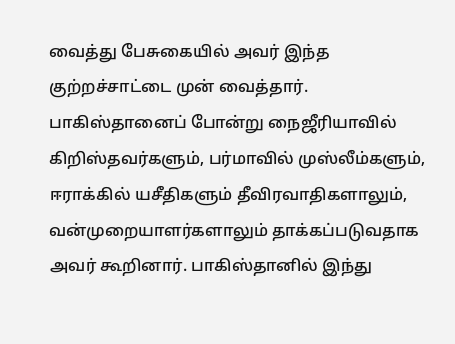வைத்து பேசுகையில் அவர் இந்த குற்றச்சாட்டை முன் வைத்தார். பாகிஸ்தானைப் போன்று நைஜீரியாவில் கிறிஸ்தவர்களும், பர்மாவில் முஸ்லீம்களும், ஈராக்கில் யசீதிகளும் தீவிரவாதிகளாலும், வன்முறையாளர்களாலும் தாக்கப்படுவதாக அவர் கூறினார். பாகிஸ்தானில் இந்து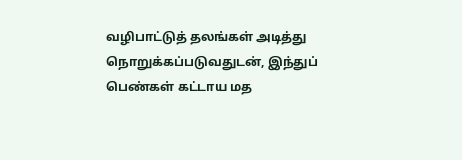வழிபாட்டுத் தலங்கள் அடித்து நொறுக்கப்படுவதுடன், இந்துப் பெண்கள் கட்டாய மத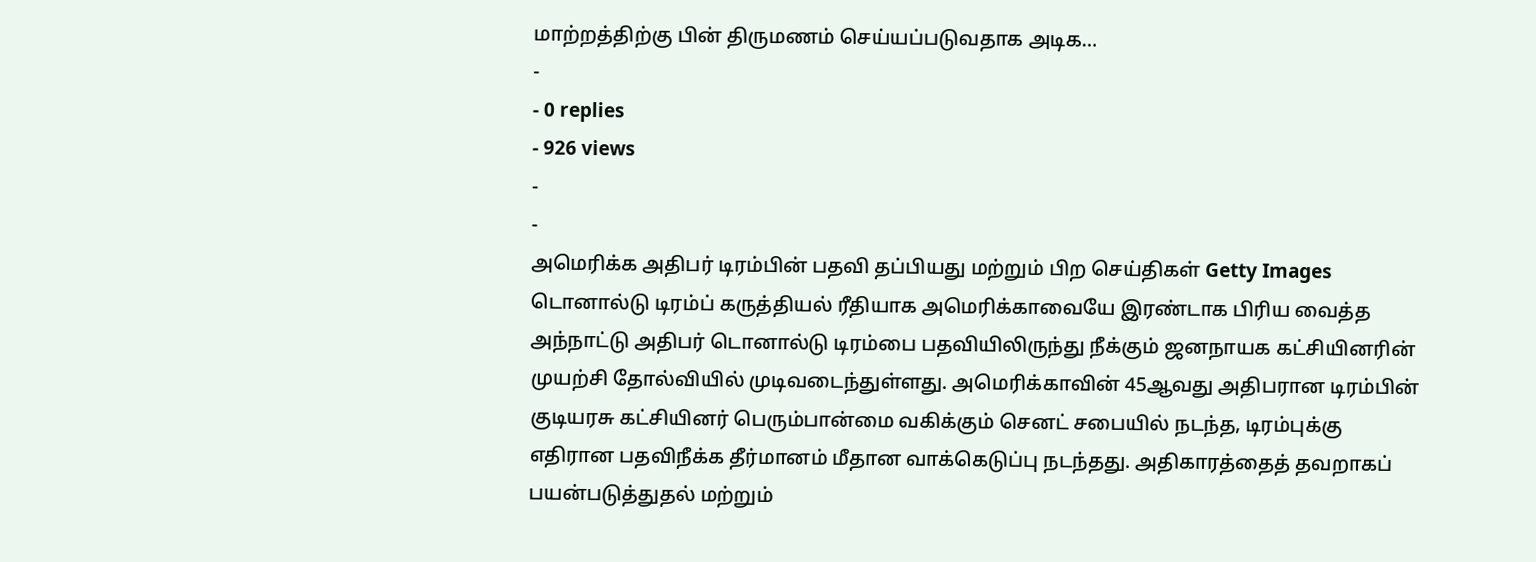மாற்றத்திற்கு பின் திருமணம் செய்யப்படுவதாக அடிக…
-
- 0 replies
- 926 views
-
-
அமெரிக்க அதிபர் டிரம்பின் பதவி தப்பியது மற்றும் பிற செய்திகள் Getty Images டொனால்டு டிரம்ப் கருத்தியல் ரீதியாக அமெரிக்காவையே இரண்டாக பிரிய வைத்த அந்நாட்டு அதிபர் டொனால்டு டிரம்பை பதவியிலிருந்து நீக்கும் ஜனநாயக கட்சியினரின் முயற்சி தோல்வியில் முடிவடைந்துள்ளது. அமெரிக்காவின் 45ஆவது அதிபரான டிரம்பின் குடியரசு கட்சியினர் பெரும்பான்மை வகிக்கும் செனட் சபையில் நடந்த, டிரம்புக்கு எதிரான பதவிநீக்க தீர்மானம் மீதான வாக்கெடுப்பு நடந்தது. அதிகாரத்தைத் தவறாகப் பயன்படுத்துதல் மற்றும்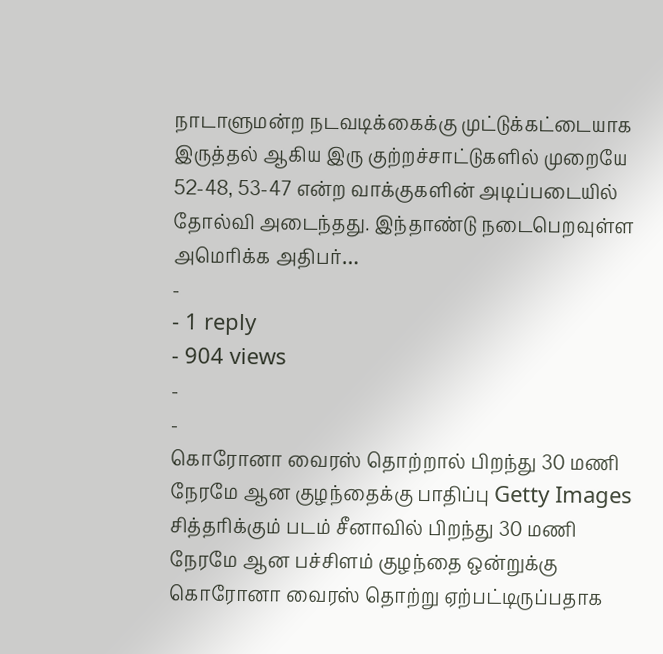நாடாளுமன்ற நடவடிக்கைக்கு முட்டுக்கட்டையாக இருத்தல் ஆகிய இரு குற்றச்சாட்டுகளில் முறையே 52-48, 53-47 என்ற வாக்குகளின் அடிப்படையில் தோல்வி அடைந்தது. இந்தாண்டு நடைபெறவுள்ள அமெரிக்க அதிபர்…
-
- 1 reply
- 904 views
-
-
கொரோனா வைரஸ் தொற்றால் பிறந்து 30 மணி நேரமே ஆன குழந்தைக்கு பாதிப்பு Getty Images சித்தரிக்கும் படம் சீனாவில் பிறந்து 30 மணி நேரமே ஆன பச்சிளம் குழந்தை ஒன்றுக்கு கொரோனா வைரஸ் தொற்று ஏற்பட்டிருப்பதாக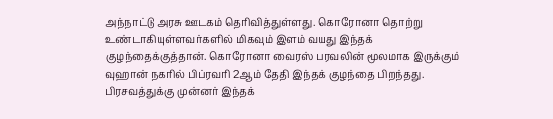அந்நாட்டு அரசு ஊடகம் தெரிவித்துள்ளது. கொரோனா தொற்று உண்டாகியுள்ளவர்களில் மிகவும் இளம் வயது இந்தக் குழந்தைக்குத்தான். கொரோனா வைரஸ் பரவலின் மூலமாக இருக்கும் வுஹான் நகரில் பிப்ரவரி 2ஆம் தேதி இந்தக் குழந்தை பிறந்தது. பிரசவத்துக்கு முன்னர் இந்தக்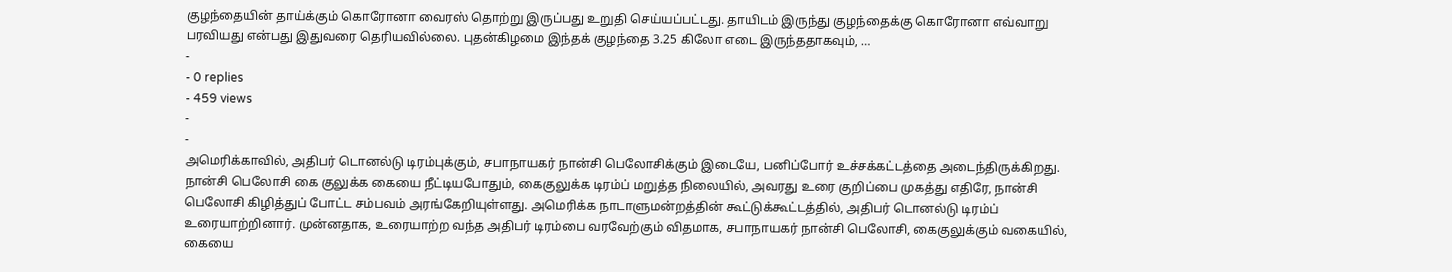குழந்தையின் தாய்க்கும் கொரோனா வைரஸ் தொற்று இருப்பது உறுதி செய்யப்பட்டது. தாயிடம் இருந்து குழந்தைக்கு கொரோனா எவ்வாறு பரவியது என்பது இதுவரை தெரியவில்லை. புதன்கிழமை இந்தக் குழந்தை 3.25 கிலோ எடை இருந்ததாகவும், …
-
- 0 replies
- 459 views
-
-
அமெரிக்காவில், அதிபர் டொனல்டு டிரம்புக்கும், சபாநாயகர் நான்சி பெலோசிக்கும் இடையே, பனிப்போர் உச்சக்கட்டத்தை அடைந்திருக்கிறது. நான்சி பெலோசி கை குலுக்க கையை நீட்டியபோதும், கைகுலுக்க டிரம்ப் மறுத்த நிலையில், அவரது உரை குறிப்பை முகத்து எதிரே, நான்சி பெலோசி கிழித்துப் போட்ட சம்பவம் அரங்கேறியுள்ளது. அமெரிக்க நாடாளுமன்றத்தின் கூட்டுக்கூட்டத்தில், அதிபர் டொனல்டு டிரம்ப் உரையாற்றினார். முன்னதாக, உரையாற்ற வந்த அதிபர் டிரம்பை வரவேற்கும் விதமாக, சபாநாயகர் நான்சி பெலோசி, கைகுலுக்கும் வகையில், கையை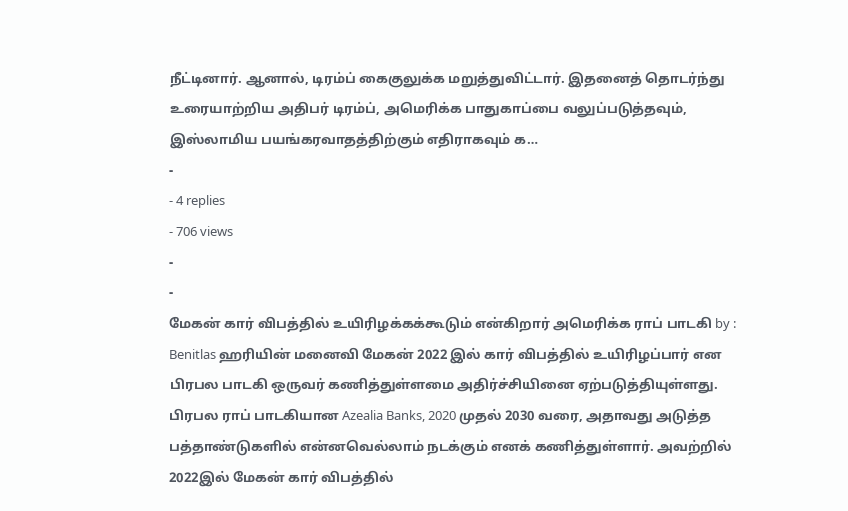நீட்டினார். ஆனால், டிரம்ப் கைகுலுக்க மறுத்துவிட்டார். இதனைத் தொடர்ந்து உரையாற்றிய அதிபர் டிரம்ப், அமெரிக்க பாதுகாப்பை வலுப்படுத்தவும், இஸ்லாமிய பயங்கரவாதத்திற்கும் எதிராகவும் க…
-
- 4 replies
- 706 views
-
-
மேகன் கார் விபத்தில் உயிரிழக்கக்கூடும் என்கிறார் அமெரிக்க ராப் பாடகி by : Benitlas ஹரியின் மனைவி மேகன் 2022 இல் கார் விபத்தில் உயிரிழப்பார் என பிரபல பாடகி ஒருவர் கணித்துள்ளமை அதிர்ச்சியினை ஏற்படுத்தியுள்ளது. பிரபல ராப் பாடகியான Azealia Banks, 2020 முதல் 2030 வரை, அதாவது அடுத்த பத்தாண்டுகளில் என்னவெல்லாம் நடக்கும் எனக் கணித்துள்ளார். அவற்றில் 2022இல் மேகன் கார் விபத்தில்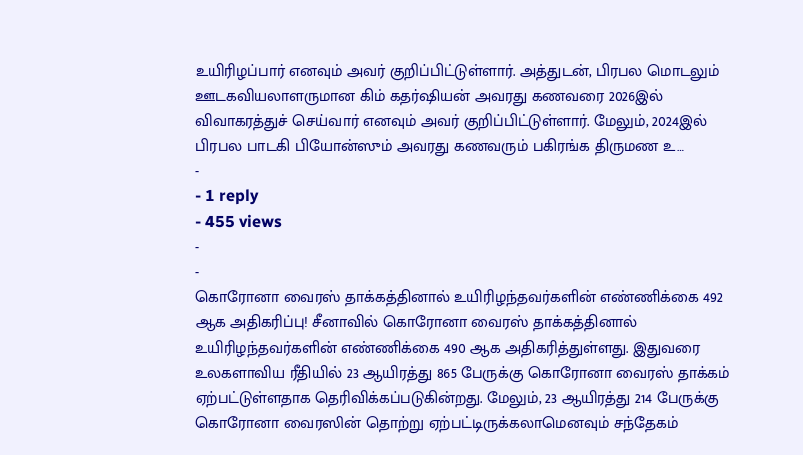உயிரிழப்பார் எனவும் அவர் குறிப்பிட்டுள்ளார். அத்துடன், பிரபல மொடலும் ஊடகவியலாளருமான கிம் கதர்ஷியன் அவரது கணவரை 2026இல் விவாகரத்துச் செய்வார் எனவும் அவர் குறிப்பிட்டுள்ளார். மேலும், 2024இல் பிரபல பாடகி பியோன்ஸும் அவரது கணவரும் பகிரங்க திருமண உ…
-
- 1 reply
- 455 views
-
-
கொரோனா வைரஸ் தாக்கத்தினால் உயிரிழந்தவர்களின் எண்ணிக்கை 492 ஆக அதிகரிப்பு! சீனாவில் கொரோனா வைரஸ் தாக்கத்தினால் உயிரிழந்தவர்களின் எண்ணிக்கை 490 ஆக அதிகரித்துள்ளது. இதுவரை உலகளாவிய ரீதியில் 23 ஆயிரத்து 865 பேருக்கு கொரோனா வைரஸ் தாக்கம் ஏற்பட்டுள்ளதாக தெரிவிக்கப்படுகின்றது. மேலும், 23 ஆயிரத்து 214 பேருக்கு கொரோனா வைரஸின் தொற்று ஏற்பட்டிருக்கலாமெனவும் சந்தேகம்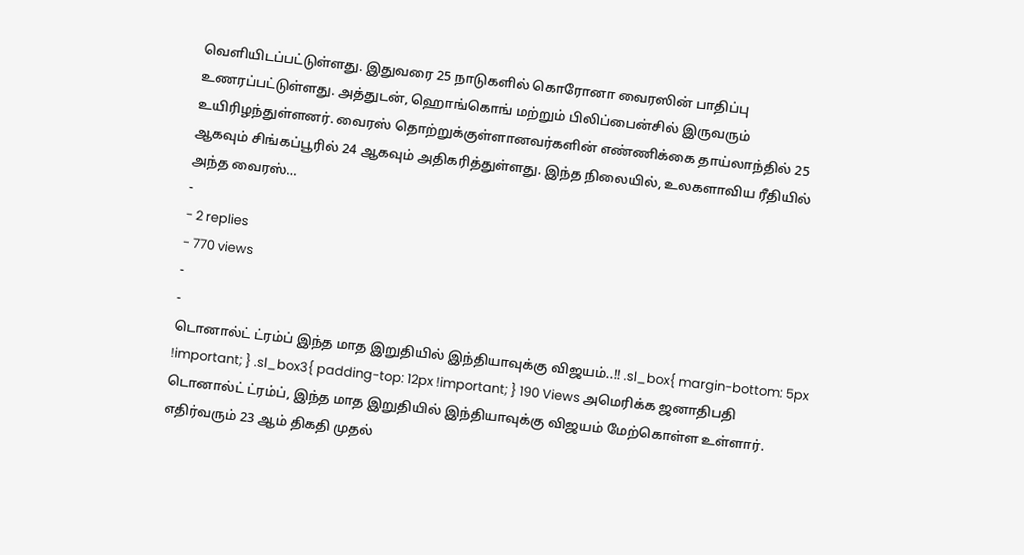வெளியிடப்பட்டுள்ளது. இதுவரை 25 நாடுகளில் கொரோனா வைரஸின் பாதிப்பு உணரப்பட்டுள்ளது. அத்துடன், ஹொங்கொங் மற்றும் பிலிப்பைன்சில் இருவரும் உயிரிழந்துள்ளனர். வைரஸ் தொற்றுக்குள்ளானவர்களின் எண்ணிக்கை தாய்லாந்தில் 25 ஆகவும் சிங்கப்பூரில் 24 ஆகவும் அதிகரித்துள்ளது. இந்த நிலையில், உலகளாவிய ரீதியில் அந்த வைரஸ்…
-
- 2 replies
- 770 views
-
-
டொனால்ட் ட்ரம்ப் இந்த மாத இறுதியில் இந்தியாவுக்கு விஜயம்..!! .sl_box{ margin-bottom: 5px !important; } .sl_box3{ padding-top: 12px !important; } 190 Views அமெரிக்க ஜனாதிபதி டொனால்ட் ட்ரம்ப், இந்த மாத இறுதியில் இந்தியாவுக்கு விஜயம் மேற்கொள்ள உள்ளார். எதிர்வரும் 23 ஆம் திகதி முதல்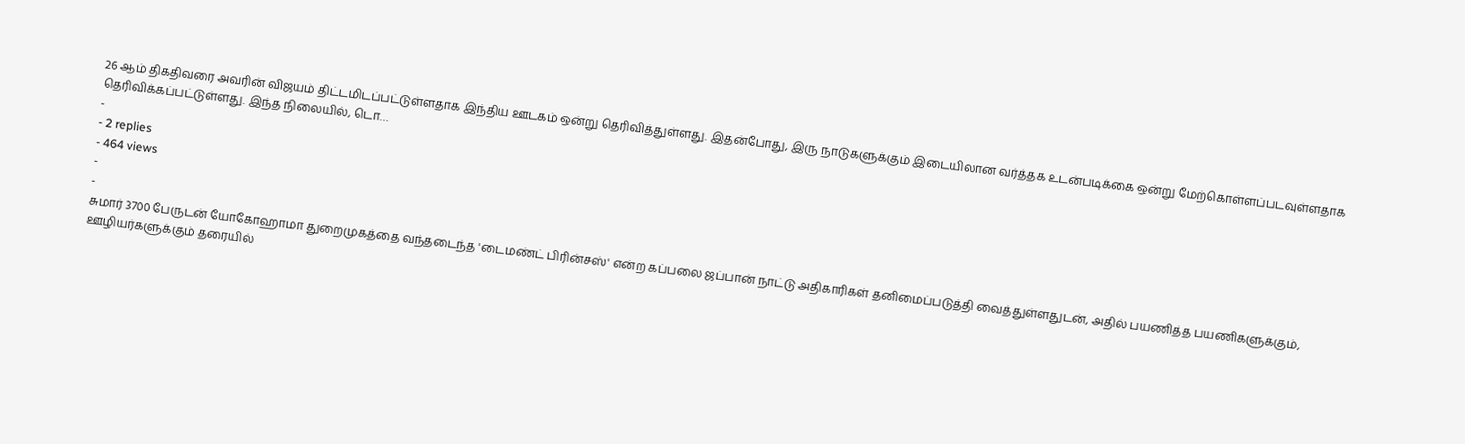26 ஆம் திகதிவரை அவரின் விஜயம் திட்டமிடப்பட்டுள்ளதாக இந்திய ஊடகம் ஒன்று தெரிவித்துள்ளது. இதன்போது, இரு நாடுகளுக்கும் இடையிலான வர்த்தக உடன்படிக்கை ஒன்று மேற்கொள்ளப்படவுள்ளதாக தெரிவிக்கப்பட்டுள்ளது. இந்த நிலையில், டொ…
-
- 2 replies
- 464 views
-
-
சுமார் 3700 பேருடன் யோகோஹாமா துறைமுகத்தை வந்தடைந்த 'டைமண்ட் பிரின்சஸ்' என்ற கப்பலை ஜப்பான் நாட்டு அதிகாரிகள் தனிமைப்படுத்தி வைத்துள்ளதுடன், அதில் பயணித்த பயணிகளுக்கும், ஊழியர்களுக்கும் தரையில்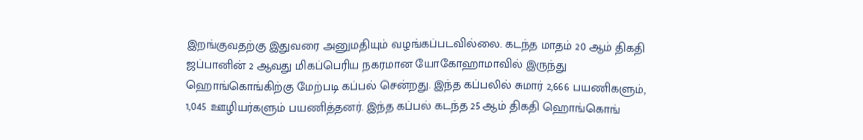இறங்குவதற்கு இதுவரை அனுமதியும் வழங்கப்படவில்லை. கடந்த மாதம் 20 ஆம் திகதி ஜப்பானின் 2 ஆவது மிகப்பெரிய நகரமான யோகோஹாமாவில் இருந்து ஹொங்கொங்கிற்கு மேற்படி கப்பல் சென்றது. இந்த கப்பலில் சுமார் 2,666 பயணிகளும், 1,045 ஊழியர்களும் பயணித்தனர். இந்த கப்பல் கடந்த 25 ஆம் திகதி ஹொங்கொங்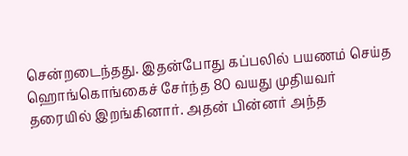சென்றடைந்தது. இதன்போது கப்பலில் பயணம் செய்த ஹொங்கொங்கைச் சேர்ந்த 80 வயது முதியவர் தரையில் இறங்கினார். அதன் பின்னர் அந்த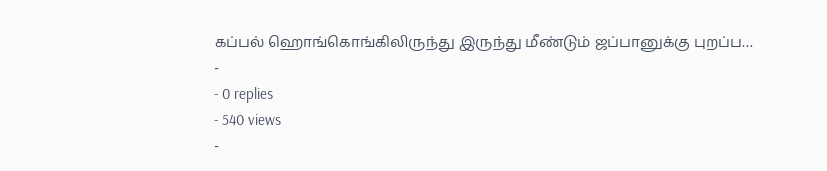கப்பல் ஹொங்கொங்கிலிருந்து இருந்து மீண்டும் ஜப்பானுக்கு புறப்ப…
-
- 0 replies
- 540 views
-